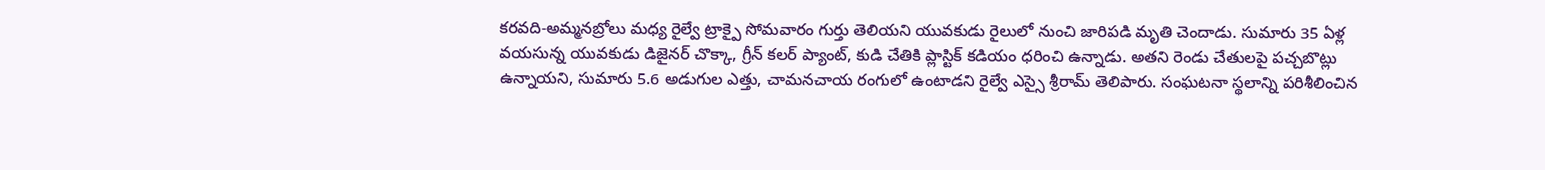కరవది-అమ్మనబ్రోలు మధ్య రైల్వే ట్రాక్పై సోమవారం గుర్తు తెలియని యువకుడు రైలులో నుంచి జారిపడి మృతి చెందాడు. సుమారు 35 ఏళ్ల వయసున్న యువకుడు డిజైనర్ చొక్కా, గ్రీన్ కలర్ ప్యాంట్, కుడి చేతికి ప్లాస్టిక్ కడియం ధరించి ఉన్నాడు. అతని రెండు చేతులపై పచ్చబొట్లు ఉన్నాయని, సుమారు 5.6 అడుగుల ఎత్తు, చామనచాయ రంగులో ఉంటాడని రైల్వే ఎస్సై శ్రీరామ్ తెలిపారు. సంఘటనా స్థలాన్ని పరిశీలించిన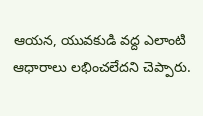ఆయన, యువకుడి వద్ద ఎలాంటి ఆధారాలు లభించలేదని చెప్పారు.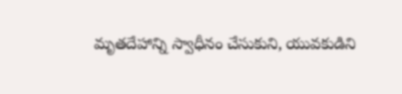మృతదేహాన్ని స్వాధీనం చేసుకుని, యువకుడిని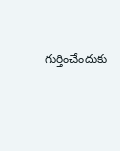గుర్తించేందుకు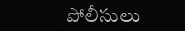పోలీసులు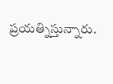ప్రయత్నిస్తున్నారు.